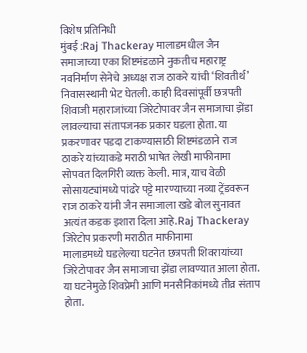विशेष प्रतिनिधी
मुंबई :Raj Thackeray मालाडमधील जैन समाजाच्या एका शिष्टमंडळाने नुकतीच महाराष्ट्र नवनिर्माण सेनेचे अध्यक्ष राज ठाकरे यांची ‘शिवतीर्थ’ निवासस्थानी भेट घेतली. काही दिवसांपूर्वी छत्रपती शिवाजी महाराजांच्या जिरेटोपावर जैन समाजाचा झेंडा लावल्याचा संतापजनक प्रकार घडला होता. या प्रकरणावर पडदा टाकण्यासाठी शिष्टमंडळाने राज ठाकरे यांच्याकडे मराठी भाषेत लेखी माफीनामा सोपवत दिलगिरी व्यक्त केली. मात्र, याच वेळी सोसायट्यांमध्ये पांढरे पट्टे मारण्याच्या नव्या ट्रेंडवरून राज ठाकरे यांनी जैन समाजाला खडे बोल सुनावत अत्यंत कडक इशारा दिला आहे.Raj Thackeray
जिरेटोप प्रकरणी मराठीत माफीनामा
मालाडमध्ये घडलेल्या घटनेत छत्रपती शिवरायांच्या जिरेटोपावर जैन समाजाचा झेंडा लावण्यात आला होता. या घटनेमुळे शिवप्रेमी आणि मनसैनिकांमध्ये तीव्र संताप होता.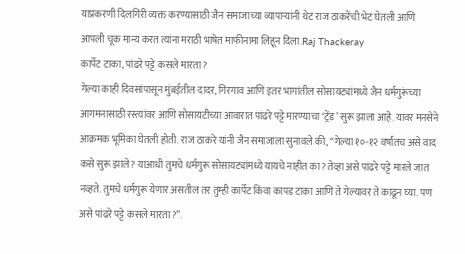याप्रकरणी दिलगिरी व्यक्त करण्यासाठी जैन समाजाच्या व्यापाऱ्यांनी थेट राज ठाकरेंची भेट घेतली आणि आपली चूक मान्य करत त्यांना मराठी भाषेत माफीनामा लिहून दिला.Raj Thackeray
कार्पेट टाका, पांढरे पट्टे कसले मारता?
गेल्या काही दिवसांपासून मुंबईतील दादर, गिरगाव आणि इतर भागांतील सोसायट्यांमध्ये जैन धर्मगुरूंच्या आगमनासाठी रस्त्यांवर आणि सोसायटीच्या आवारात पांढरे पट्टे मारण्याचा ‘ट्रेंड’ सुरू झाला आहे. यावर मनसेने आक्रमक भूमिका घेतली होती. राज ठाकरे यांनी जैन समाजाला सुनावले की, “गेल्या १०-१२ वर्षांतच असे वाद कसे सुरू झाले? याआधी तुमचे धर्मगुरू सोसायट्यांमध्ये यायचे नाहीत का? तेव्हा असे पांढरे पट्टे मारले जात नव्हते. तुमचे धर्मगुरू येणार असतील तर तुम्ही कार्पेट किंवा कापड टाका आणि ते गेल्यावर ते काढून घ्या. पण असे पांढरे पट्टे कसले मारता?”.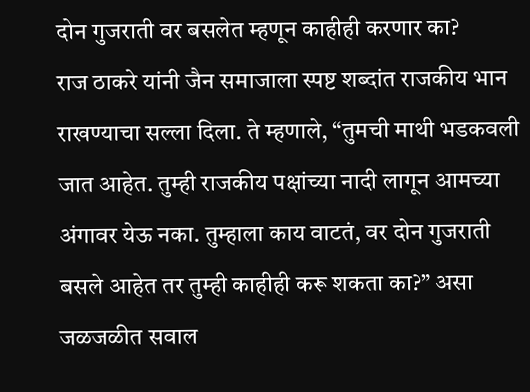दोन गुजराती वर बसलेत म्हणून काहीही करणार का?
राज ठाकरे यांनी जैन समाजाला स्पष्ट शब्दांत राजकीय भान राखण्याचा सल्ला दिला. ते म्हणाले, “तुमची माथी भडकवली जात आहेत. तुम्ही राजकीय पक्षांच्या नादी लागून आमच्या अंगावर येऊ नका. तुम्हाला काय वाटतं, वर दोन गुजराती बसले आहेत तर तुम्ही काहीही करू शकता का?” असा जळजळीत सवाल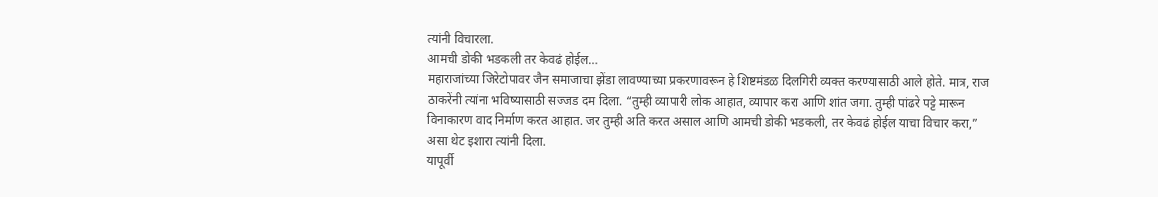त्यांनी विचारला.
आमची डोकी भडकली तर केवढं होईल…
महाराजांच्या जिरेटोपावर जैन समाजाचा झेंडा लावण्याच्या प्रकरणावरून हे शिष्टमंडळ दिलगिरी व्यक्त करण्यासाठी आले होते. मात्र, राज ठाकरेंनी त्यांना भविष्यासाठी सज्जड दम दिला. “तुम्ही व्यापारी लोक आहात, व्यापार करा आणि शांत जगा. तुम्ही पांढरे पट्टे मारून विनाकारण वाद निर्माण करत आहात. जर तुम्ही अति करत असाल आणि आमची डोकी भडकली, तर केवढं होईल याचा विचार करा,” असा थेट इशारा त्यांनी दिला.
यापूर्वी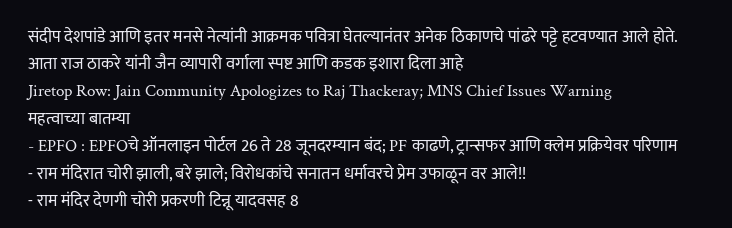संदीप देशपांडे आणि इतर मनसे नेत्यांनी आक्रमक पवित्रा घेतल्यानंतर अनेक ठिकाणचे पांढरे पट्टे हटवण्यात आले होते. आता राज ठाकरे यांनी जैन व्यापारी वर्गाला स्पष्ट आणि कडक इशारा दिला आहे
Jiretop Row: Jain Community Apologizes to Raj Thackeray; MNS Chief Issues Warning
महत्वाच्या बातम्या
- EPFO : EPFOचे ऑनलाइन पोर्टल 26 ते 28 जूनदरम्यान बंद; PF काढणे, ट्रान्सफर आणि क्लेम प्रक्रियेवर परिणाम
- राम मंदिरात चोरी झाली, बरे झाले; विरोधकांचे सनातन धर्मावरचे प्रेम उफाळून वर आले!!
- राम मंदिर देणगी चोरी प्रकरणी टिन्नू यादवसह 8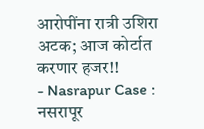आरोपींना रात्री उशिरा अटक; आज कोर्टात करणार हजर!!
- Nasrapur Case : नसरापूर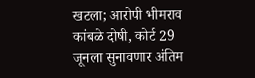खटला; आरोपी भीमराव कांबळे दोषी, कोर्ट 29 जूनला सुनावणार अंतिम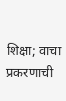शिक्षा; वाचा प्रकरणाची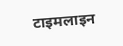टाइमलाइन